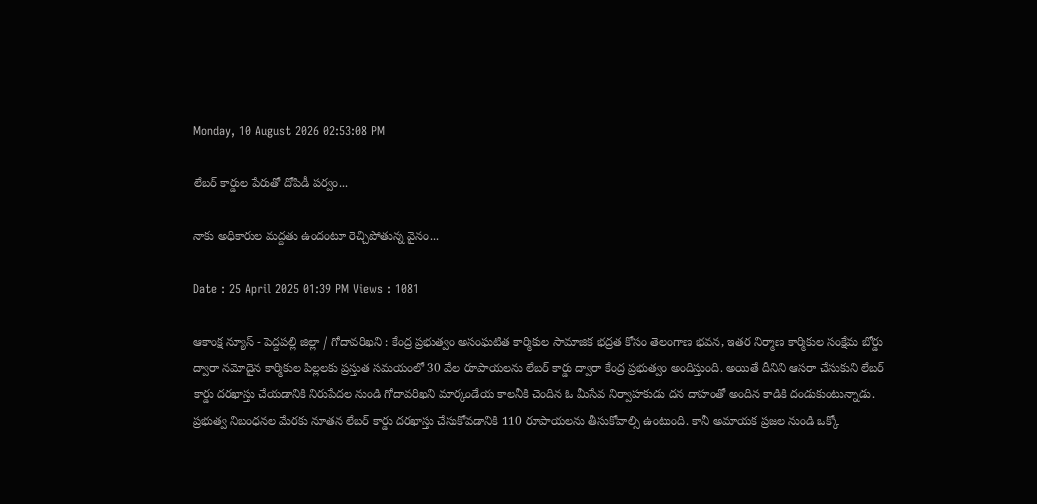Monday, 10 August 2026 02:53:08 PM

లేబర్ కార్డుల పేరుతో దోపిడీ పర్వం...

నాకు అధికారుల మద్దతు ఉందంటూ రెచ్చిపోతున్న వైనం...

Date : 25 April 2025 01:39 PM Views : 1081

ఆకాంక్ష న్యూస్ - పెద్దపల్లి జిల్లా / గోదావరిఖని : కేంద్ర ప్రభుత్వం అసంఘటిత కార్మికుల సామాజిక భద్రత కోసం తెలంగాణ భవన, ఇతర నిర్మాణ కార్మికుల సంక్షేమ బోర్డు ద్వారా నమోదైన కార్మికుల పిల్లలకు ప్రస్తుత సమయంలో 30 వేల రూపాయలను లేబర్ కార్డు ద్వారా కేంద్ర ప్రభుత్వం అందిస్తుంది. అయితే దీనిని ఆసరా చేసుకుని లేబర్ కార్డు దరఖాస్తు చేయడానికి నిరుపేదల నుండి గోదావరిఖని మార్కండేయ కాలనీకి చెందిన ఓ మీసేవ నిర్వాహకుడు దన దాహంతో అందిన కాడికి దండుకుంటున్నాడు. ప్రభుత్వ నిబంధనల మేరకు నూతన లేబర్ కార్డు దరఖాస్తు చేసుకోవడానికి 110 రూపాయలను తీసుకోవాల్సి ఉంటుంది. కానీ అమాయక ప్రజల నుండి ఒక్కో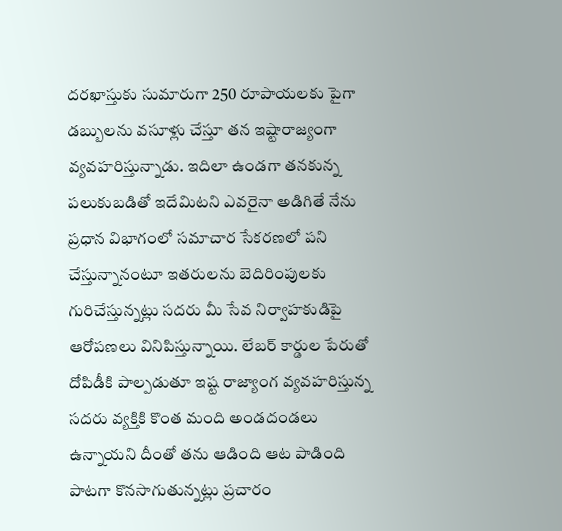దరఖాస్తుకు సుమారుగా 250 రూపాయలకు పైగా డబ్బులను వసూళ్లు చేస్తూ తన ఇష్టారాజ్యంగా వ్యవహరిస్తున్నాడు. ఇదిలా ఉండగా తనకున్న పలుకుబడితో ఇదేమిటని ఎవరైనా అడిగితే నేను ప్రధాన విభాగంలో సమాచార సేకరణలో పని చేస్తున్నానంటూ ఇతరులను బెదిరింపులకు గురిచేస్తున్నట్లు సదరు మీ సేవ నిర్వాహకుడిపై ఆరోపణలు వినిపిస్తున్నాయి. లేబర్ కార్డుల పేరుతో దోపిడీకి పాల్పడుతూ ఇష్ట రాజ్యాంగ వ్యవహరిస్తున్న సదరు వ్యక్తికి కొంత మంది అండదండలు ఉన్నాయని దీంతో తను ఆడింది ఆట పాడింది పాటగా కొనసాగుతున్నట్లు ప్రచారం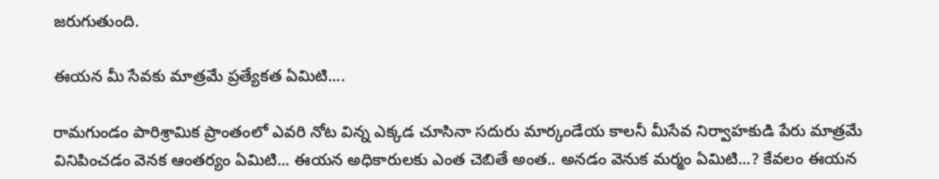జరుగుతుంది.

ఈయన మీ సేవకు మాత్రమే ప్రత్యేకత ఏమిటి....

రామగుండం పారిశ్రామిక ప్రాంతంలో ఎవరి నోట విన్న ఎక్కడ చూసినా సదురు మార్కండేయ కాలనీ మీసేవ నిర్వాహకుడి పేరు మాత్రమే వినిపించడం వెనక ఆంతర్యం ఏమిటి... ఈయన అధికారులకు ఎంత చెబితే అంత.. అనడం వెనుక మర్మం ఏమిటి...? కేవలం ఈయన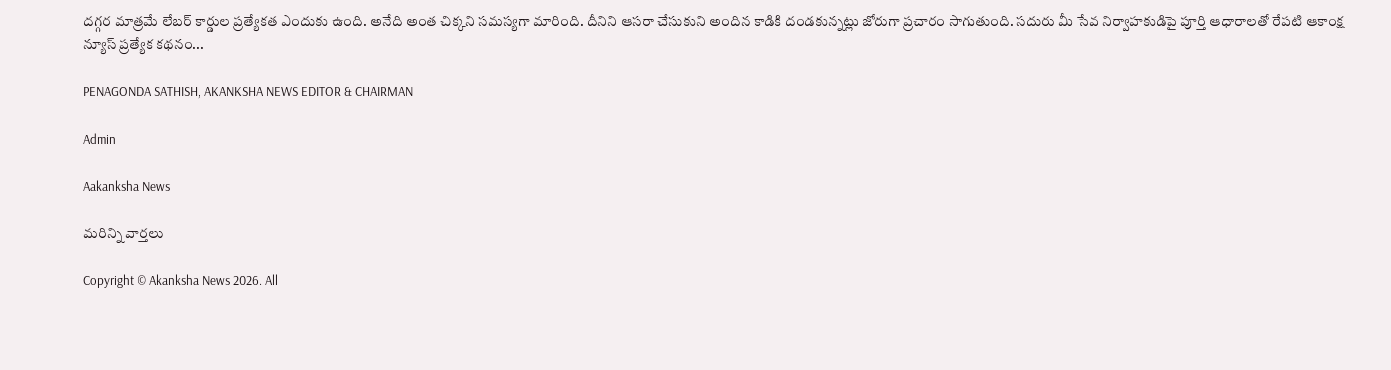దగ్గర మాత్రమే లేబర్ కార్డుల ప్రత్యేకత ఎందుకు ఉంది. అనేది అంత చిక్కని సమస్యగా మారింది. దీనిని ఆసరా చేసుకుని అందిన కాడికి దండకున్నట్లు జోరుగా ప్రచారం సాగుతుంది. సదురు మీ సేవ నిర్వాహకుడిపై పూర్తి ఆధారాలతో రేపటి ఆకాంక్ష న్యూస్ ప్రత్యేక కథనం...

PENAGONDA SATHISH, AKANKSHA NEWS EDITOR & CHAIRMAN

Admin

Aakanksha News

మరిన్ని వార్తలు

Copyright © Akanksha News 2026. All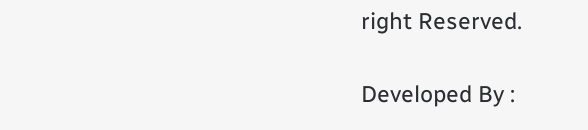right Reserved.

Developed By :